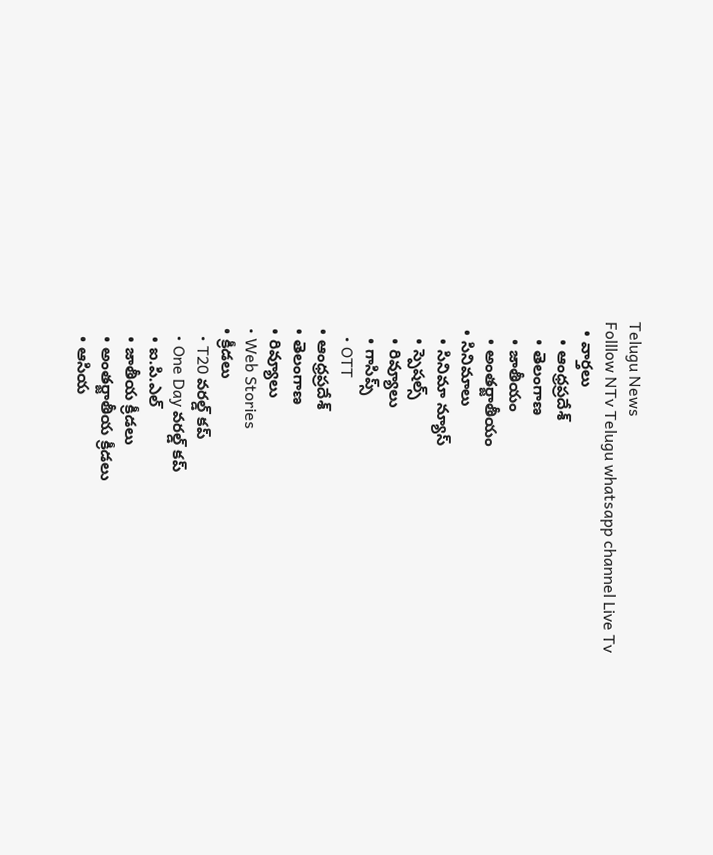Telugu News
Folllow NTv Telugu whatsapp channel Live Tv
  • వార్తలు
    • ఆంధ్రప్రదేశ్
    • తెలంగాణ
    • జాతీయం
    • అంతర్జాతీయం
  • సినిమాలు
    • సినిమా న్యూస్
    • స్పెషల్స్
    • రివ్యూలు
    • గాసిప్స్
    • OTT
  • ఆంధ్రప్రదేశ్
  • తెలంగాణ
  • రివ్యూలు
  • Web Stories
  • క్రీడలు
    • T20 వరల్డ్ కప్
    • One Day వరల్డ్ కప్
    • ఐ.పి.ఎల్
    • జాతీయ క్రీడలు
    • అంతర్జాతీయ క్రీడలు
    • ఆసియ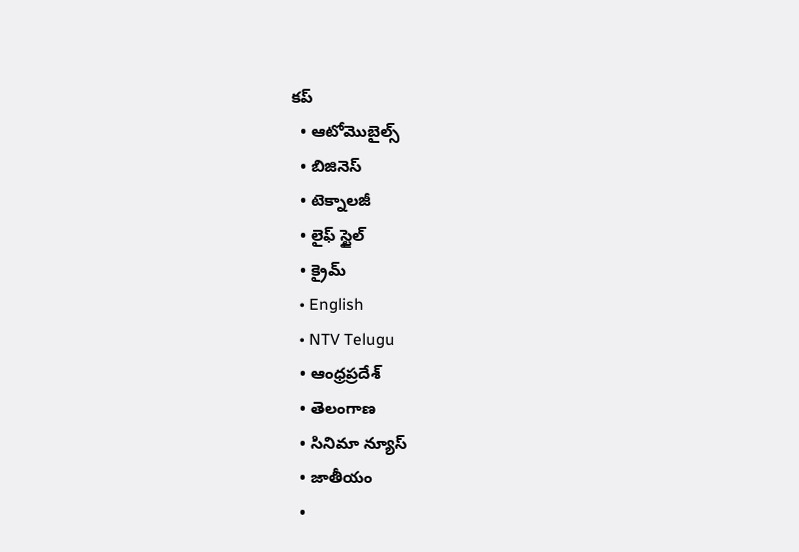కప్
  • ఆటోమొబైల్స్
  • బిజినెస్‌
  • టెక్నాలజీ
  • లైఫ్ స్టైల్
  • క్రైమ్
  • English
  • NTV Telugu
  • ఆంధ్రప్రదేశ్
  • తెలంగాణ
  • సినిమా న్యూస్
  • జాతీయం
  •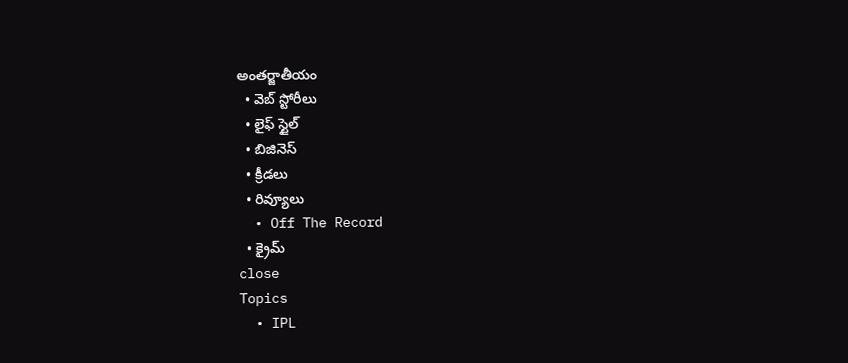అంతర్జాతీయం
  • వెబ్ స్టోరీలు
  • లైఫ్ స్టైల్
  • బిజినెస్‌
  • క్రీడలు
  • రివ్యూలు
  • Off The Record
  • క్రైమ్
close
Topics
  • IPL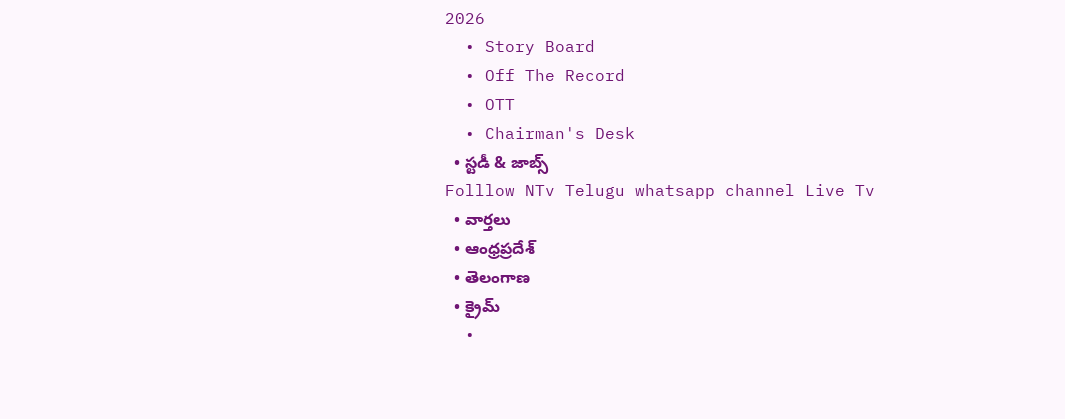2026
  • Story Board
  • Off The Record
  • OTT
  • Chairman's Desk
  • స్టడీ & జాబ్స్
Folllow NTv Telugu whatsapp channel Live Tv
  • వార్తలు
  • ఆంధ్రప్రదేశ్
  • తెలంగాణ
  • క్రైమ్
  •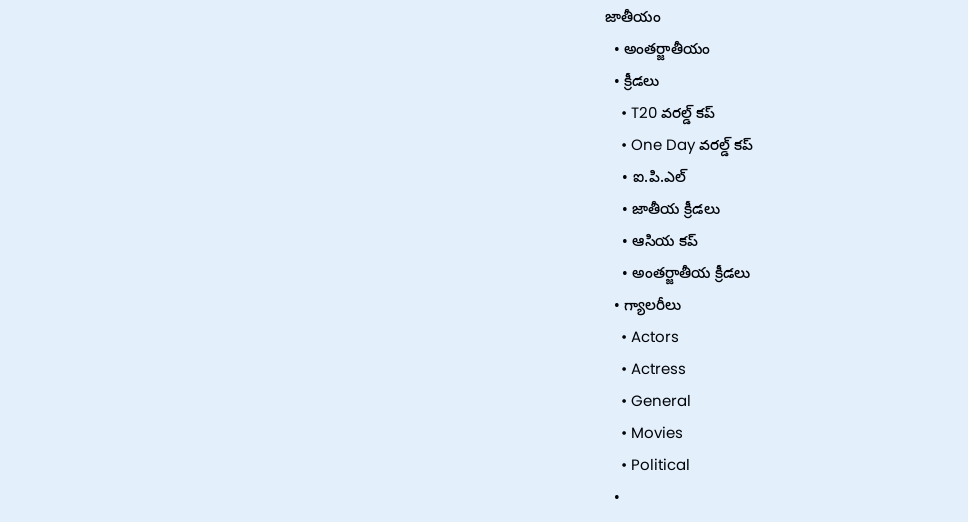జాతీయం
  • అంతర్జాతీయం
  • క్రీడలు
    • T20 వరల్డ్ కప్
    • One Day వరల్డ్ కప్
    • ఐ.పి.ఎల్
    • జాతీయ క్రీడలు
    • ఆసియ కప్
    • అంతర్జాతీయ క్రీడలు
  • గ్యాలరీలు
    • Actors
    • Actress
    • General
    • Movies
    • Political
  •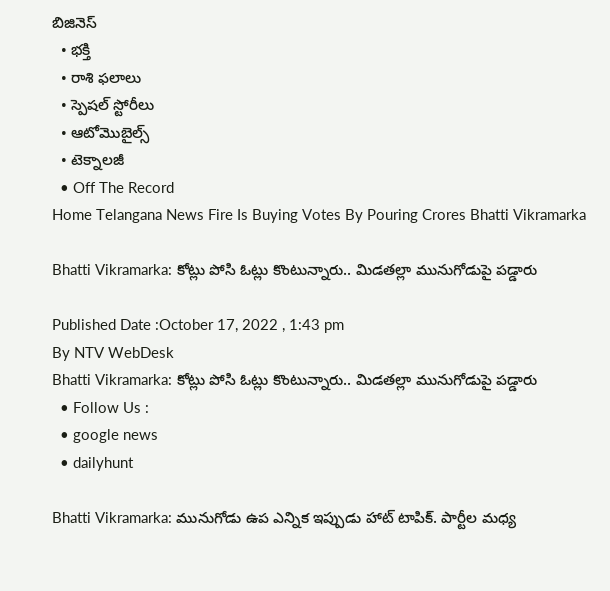బిజినెస్‌
  • భక్తి
  • రాశి ఫలాలు
  • స్పెషల్‌ స్టోరీలు
  • ఆటోమొబైల్స్
  • టెక్నాలజీ
  • Off The Record
Home Telangana News Fire Is Buying Votes By Pouring Crores Bhatti Vikramarka

Bhatti Vikramarka: కోట్లు పోసి ఓట్లు కొంటున్నారు.. మిడతల్లా మునుగోడుపై పడ్డారు

Published Date :October 17, 2022 , 1:43 pm
By NTV WebDesk
Bhatti Vikramarka: కోట్లు పోసి ఓట్లు కొంటున్నారు.. మిడతల్లా మునుగోడుపై పడ్డారు
  • Follow Us :
  • google news
  • dailyhunt

Bhatti Vikramarka: మునుగోడు ఉప ఎన్నిక ఇప్పుడు హాట్‌ టాపిక్‌. పార్టీల మధ్య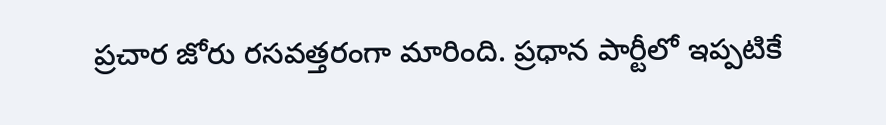ప్రచార జోరు రసవత్తరంగా మారింది. ప్రధాన పార్టీలో ఇప్పటికే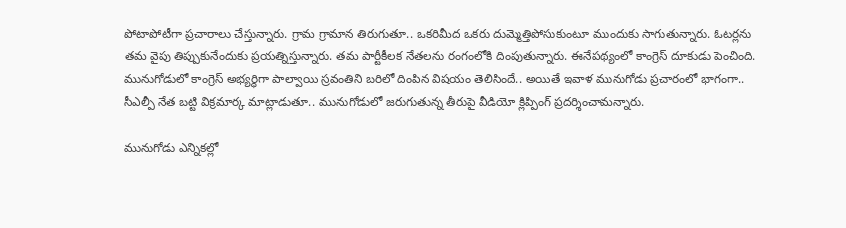పోటాపోటీగా ప్రచారాలు చేస్తున్నారు. గ్రామ గ్రామాన తిరుగుతూ.. ఒకరిమీద ఒకరు దుమ్మెత్తిపోసుకుంటూ ముందుకు సాగుతున్నారు. ఓటర్లను తమ వైపు తిప్పుకునేందుకు ప్రయత్నిస్తున్నారు. తమ పార్టీకీలక నేతలను రంగంలోకి దింపుతున్నారు. ఈనేపథ్యంలో కాంగ్రెస్‌ దూకుడు పెంచింది. మునుగోడులో కాంగ్రెస్ అభ్యర్ధిగా పాల్వాయి స్రవంతిని బరిలో దింపిన విషయం తెలిసిందే.. అయితే ఇవాళ మునుగోడు ప్రచారంలో భాగంగా.. సీఎల్పీ నేత బట్టి విక్రమార్క మాట్లాడుతూ.. మునుగోడులో జరుగుతున్న తీరుపై వీడియో క్లిప్పింగ్ ప్రదర్శించామన్నారు.

మునుగోడు ఎన్నికల్లో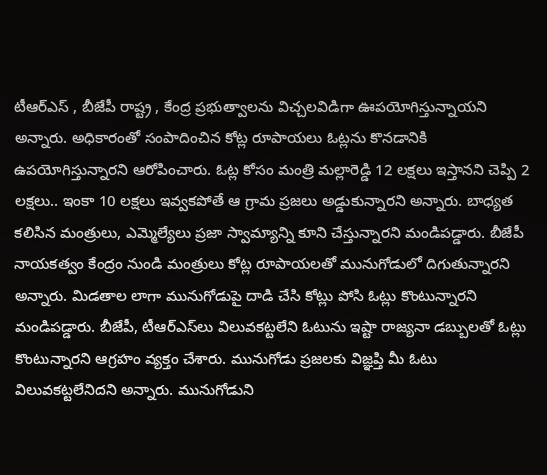టీఆర్‌ఎస్‌ , బీజేపీ రాష్ట్ర , కేంద్ర ప్రభుత్వాలను విచ్చలవిడిగా ఊపయోగిస్తున్నాయని అన్నారు. అధికారంతో సంపాదించిన కోట్ల రూపాయలు ఓట్లను కొనడానికి ఉపయోగిస్తున్నారని ఆరోపించారు. ఓట్ల కోసం మంత్రి మల్లారెడ్డి 12 లక్షలు ఇస్తానని చెప్పి 2 లక్షలు.. ఇంకా 10 లక్షలు ఇవ్వకపోతే ఆ గ్రామ ప్రజలు అడ్డుకున్నారని అన్నారు. బాధ్యత కలిసిన మంత్రులు, ఎమ్మెల్యేలు ప్రజా స్వామ్యాన్ని కూని చేస్తున్నారని మండిపడ్డారు. బీజేపీ నాయకత్వం కేంద్రం నుండి మంత్రులు కోట్ల రూపాయలతో మునుగోడులో దిగుతున్నారని అన్నారు. మిడతాల లాగా మునుగోడుపై దాడి చేసి కోట్లు పోసి ఓట్లు కొంటున్నారని మండిపడ్డారు. బీజేపీ, టీఆర్‌ఎస్‌లు విలువకట్టలేని ఓటును ఇష్టా రాజ్యనా డబ్బులతో ఓట్లు కొంటున్నారని ఆగ్రహం వ్యక్తం చేశారు. మునుగోడు ప్రజలకు విజ్ఞప్తి మీ ఓటు విలువకట్టలేనిదని అన్నారు. మునుగోడుని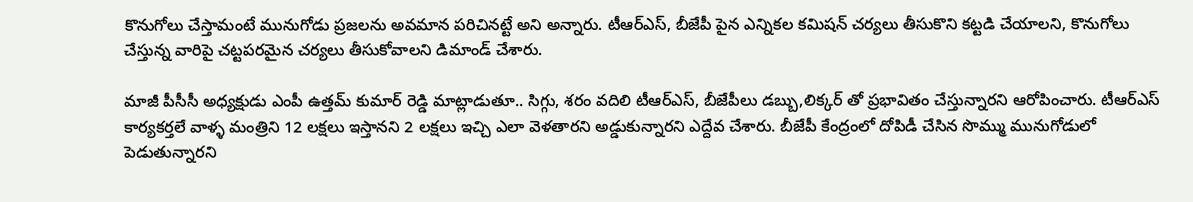కొనుగోలు చేస్తామంటే మునుగోడు ప్రజలను అవమాన పరిచినట్టే అని అన్నారు. టీఆర్‌ఎస్‌, బీజేపీ పైన ఎన్నికల కమిషన్ చర్యలు తీసుకొని కట్టడి చేయాలని, కొనుగోలు చేస్తున్న వారిపై చట్టపరమైన చర్యలు తీసుకోవాలని డిమాండ్‌ చేశారు.

మాజీ పీసీసీ అధ్యక్షుడు ఎంపీ ఉత్తమ్ కుమార్ రెడ్డి మాట్లాడుతూ.. సిగ్గు, శరం వదిలి టీఆర్‌ఎస్‌, బీజేపీలు డబ్బు,లిక్కర్ తో ప్రభావితం చేస్తున్నారని ఆరోపించారు. టీఆర్‌ఎస్‌ కార్యకర్తలే వాళ్ళ మంత్రిని 12 లక్షలు ఇస్తానని 2 లక్షలు ఇచ్చి ఎలా వెళతారని అడ్డుకున్నారని ఎద్దేవ చేశారు. బీజేపీ కేంద్రంలో దోపిడీ చేసిన సొమ్ము మునుగోడులో పెడుతున్నారని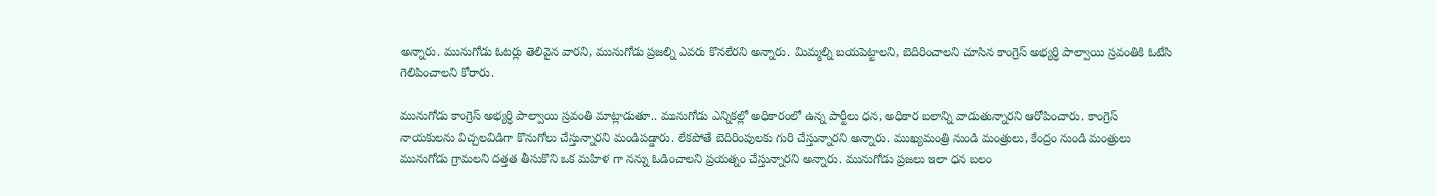అన్నారు. మునుగోడు ఓటర్లు తెలివైన వారని, మునుగోడు ప్రజల్ని ఎవరు కొనలేరని అన్నారు. మిమ్మల్ని బయపెట్టాలని, బెదిరించాలని చూసిన కాంగ్రెస్ అభ్యర్ధి పాల్వాయి స్రవంతికి ఓటేసి గెలిపించాలని కోరారు.

మునుగోడు కాంగ్రెస్ అభ్యర్ధి పాల్వాయి స్రవంతి మాట్లాడుతూ.. మునుగోడు ఎన్నికల్లో అధికారంలో ఉన్న పార్టీలు ధన, అధికార బలాన్ని వాడుతున్నారని ఆరోపించారు. కాంగ్రెస్ నాయకులను విచ్చలవిడిగా కొనుగోలు చేస్తున్నారని మండిపడ్డారు. లేకపోతే బెదిరింపులకు గురి చేస్తున్నారని అన్నారు. ముఖ్యమంత్రి నుండి మంత్రులు, కేంద్రం నుండి మంత్రులు మునుగోడు గ్రామలని దత్తత తీసుకొని ఒక మహిళ గా నన్ను ఓడించాలని ప్రయత్నం చేస్తున్నారని అన్నారు. మునుగోడు ప్రజలు ఇలా ధన బలం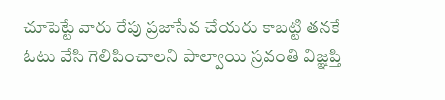చూపెట్టే వారు రేపు ప్రజాసేవ చేయరు కాబట్టి తనకే ఓటు వేసి గెలిపించాలని పాల్వాయి స్రవంతి విజ్ఞప్తి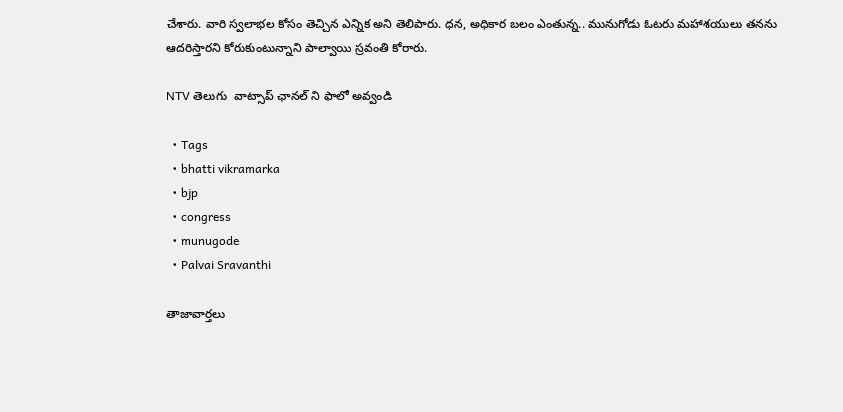చేశారు. వారి స్వలాభల కోసం తెచ్చిన ఎన్నిక అని తెలిపారు. ధన, అధికార బలం ఎంతున్న.. మునుగోడు ఓటరు మహాశయులు తనను ఆదరిస్తారని కోరుకుంటున్నాని పాల్వాయి స్రవంతి కోరారు.

NTV తెలుగు  వాట్సాప్ ఛానల్ ని ఫాలో అవ్వండి

  • Tags
  • bhatti vikramarka
  • bjp
  • congress
  • munugode
  • Palvai Sravanthi

తాజావార్తలు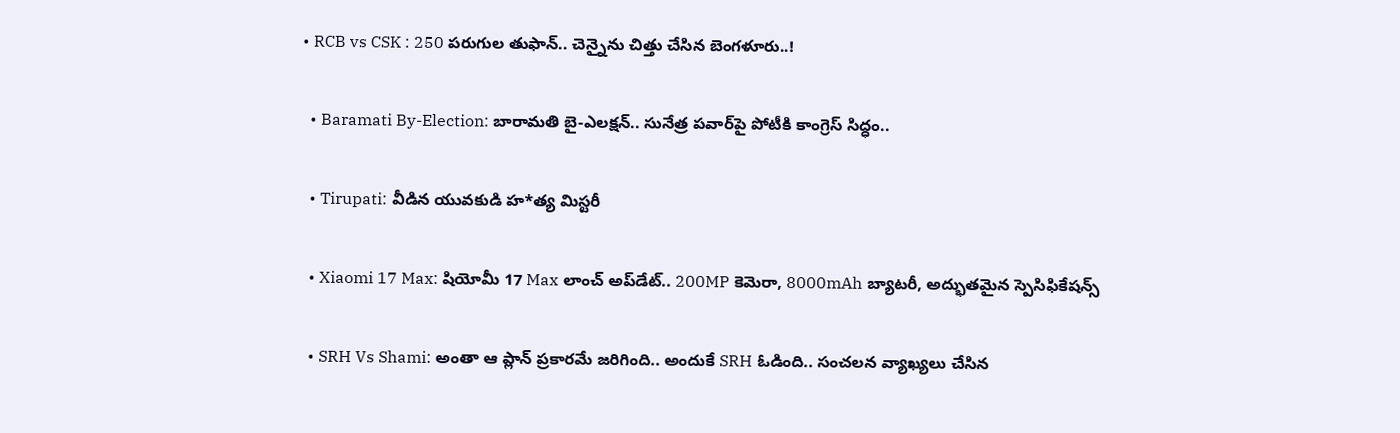• RCB vs CSK : 250 పరుగుల తుఫాన్.. చెన్నైను చిత్తు చేసిన బెంగళూరు..!

  • Baramati By-Election: బారామతి బై-ఎలక్షన్.. సునేత్ర పవార్‌పై పోటీకి కాంగ్రెస్ సిద్ధం..

  • Tirupati: వీడిన యువకుడి హ*త్య మిస్టరీ

  • Xiaomi 17 Max: షియోమీ 17 Max లాంచ్ అప్‌డేట్.. 200MP కెమెరా, 8000mAh బ్యాటరీ, అద్భుతమైన స్పెసిఫికేషన్స్

  • SRH Vs Shami: అంతా ఆ ప్లాన్ ప్రకారమే జరిగింది.. అందుకే SRH ఓడింది.. సంచలన వ్యాఖ్యలు చేసిన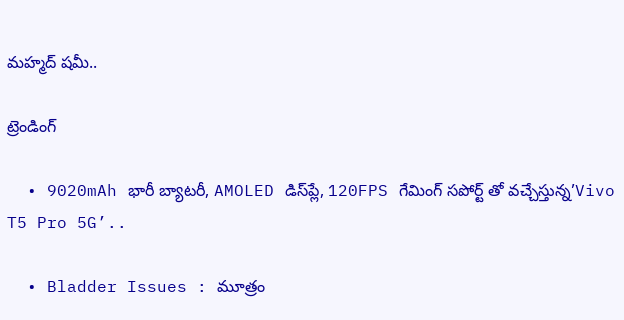మహ్మద్ షమీ..

ట్రెండింగ్‌

  • 9020mAh భారీ బ్యాటరీ, AMOLED డిస్‌ప్లే, 120FPS గేమింగ్‌ సపోర్ట్ తో వచ్చేస్తున్న’Vivo T5 Pro 5G’..

  • Bladder Issues : మూత్రం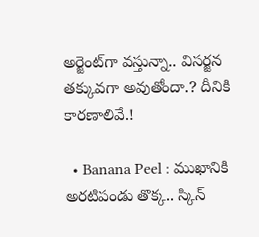అర్జెంట్‌గా వస్తున్నా.. విసర్జన తక్కువగా అవుతోందా.? దీనికి కారణాలివే.!

  • Banana Peel : ముఖానికి అరటిపండు తొక్క.. స్కిన్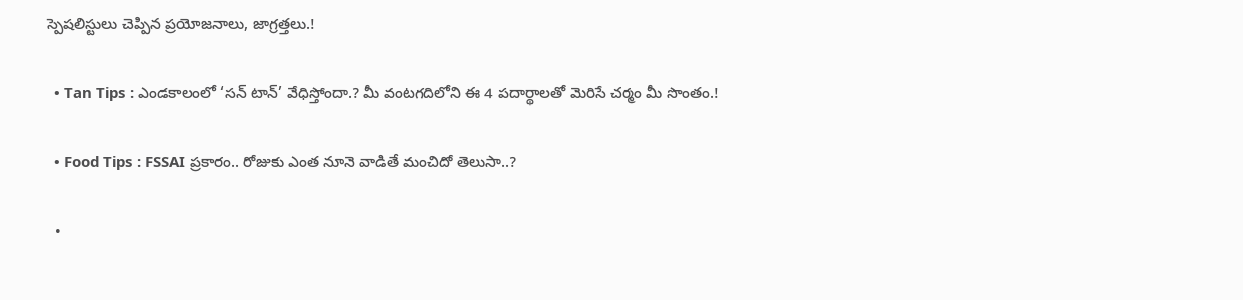స్పెషలిస్టులు చెప్పిన ప్రయోజనాలు, జాగ్రత్తలు.!

  • Tan Tips : ఎండకాలంలో ‘సన్ టాన్’ వేధిస్తోందా.? మీ వంటగదిలోని ఈ 4 పదార్థాలతో మెరిసే చర్మం మీ సొంతం.!

  • Food Tips : FSSAI ప్రకారం.. రోజుకు ఎంత నూనె వాడితే మంచిదో తెలుసా..?

  •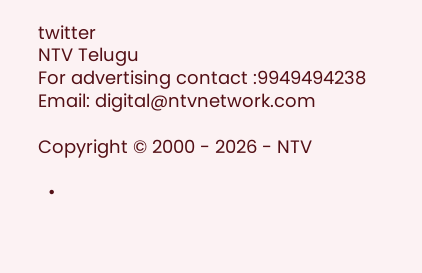twitter
NTV Telugu
For advertising contact :9949494238
Email: digital@ntvnetwork.com

Copyright © 2000 - 2026 - NTV

  •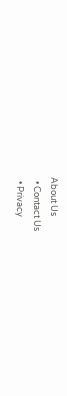About Us
  • Contact Us
  • Privacy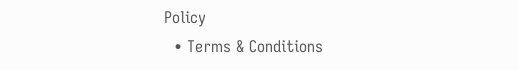Policy
  • Terms & Conditions